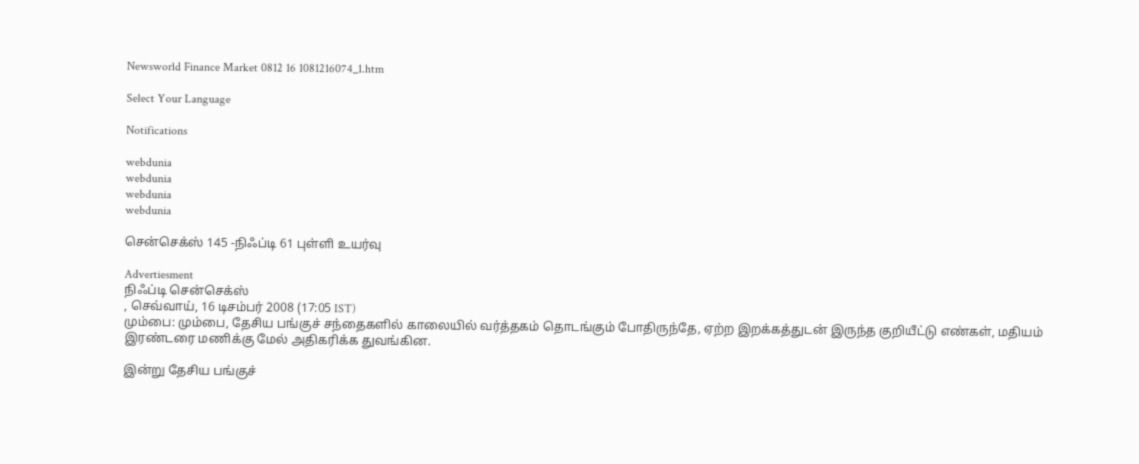Newsworld Finance Market 0812 16 1081216074_1.htm

Select Your Language

Notifications

webdunia
webdunia
webdunia
webdunia

சென்செக்ஸ் 145 -நிஃப்டி 61 புள்ளி உயர்வு

Advertiesment
நிஃப்டி சென்செக்ஸ்
, செவ்வாய், 16 டிசம்பர் 2008 (17:05 IST)
மும்பை: மும்பை, தேசிய பங்குச் சந்தைகளில் காலையில் வர்த்தகம் தொடங்கும் போதிருந்தே, ஏற்ற இறக்கத்துடன் இருந்த குறியீட்டு எண்கள், மதியம் இரண்டரை மணிக்கு மேல் அதிகரிக்க துவங்கின.

இன்று தேசிய பங்குச்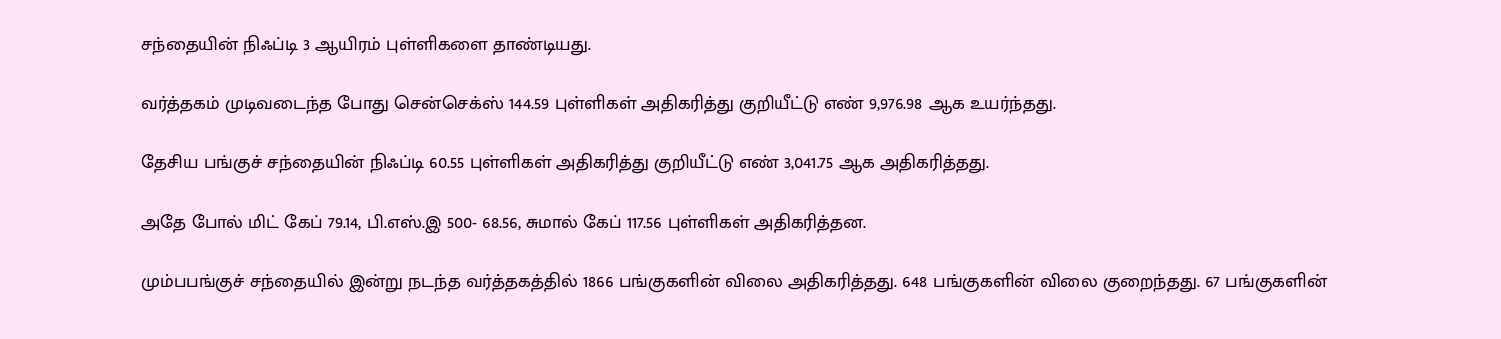சந்தையின் நிஃப்டி 3 ஆயிரம் புள்ளிகளை தாண்டியது.

வர்த்தகம் முடிவடைந்த போது சென்செக்ஸ் 144.59 புள்ளிகள் அதிகரித்து குறியீட்டு எண் 9,976.98 ஆக உயர்ந்தது.

தேசிய பங்குச் சந்தையின் நிஃப்டி 60.55 புள்ளிகள் அதிகரித்து குறியீட்டு எண் 3,041.75 ஆக அதிகரித்தது.

அதே போல் மிட் கேப் 79.14, பி.எஸ்.இ 500- 68.56, சுமால் கேப் 117.56 புள்ளிகள் அதிகரித்தன.

மும்பபங்குச் சந்தையில் இன்று நடந்த வர்த்தகத்தில் 1866 பங்குகளின் விலை அதிகரித்தது. 648 பங்குகளின் விலை குறைந்தது. 67 பங்குகளின்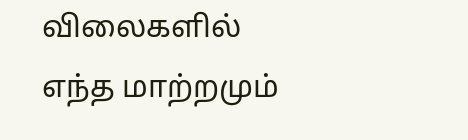விலைகளில் எந்த மாற்றமும்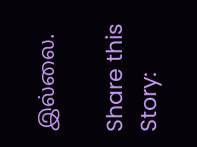இல்லை.

Share this Story: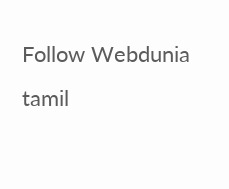Follow Webdunia tamil